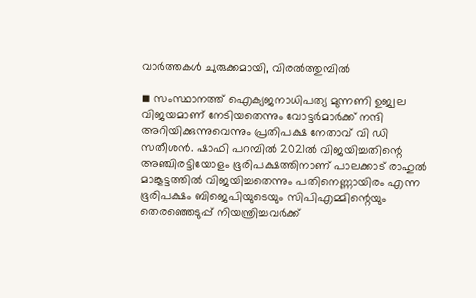വാർത്തകൾ ചുരുക്കമായി, വിരൽത്തുമ്പിൽ

◾ സംസ്ഥാനത്ത് ഐക്യജനാധിപത്യ മുന്നണി ഉജ്വല വിജയമാണ് നേടിയതെന്നും വോട്ടര്‍മാര്‍ക്ക് നന്ദി അറിയിക്കുന്നുവെന്നും പ്രതിപക്ഷ നേതാവ് വി ഡി സതീശന്‍. ഷാഫി പറമ്പില്‍ 2021ല്‍ വിജയിച്ചതിന്റെ അഞ്ചിരട്ടിയോളം ഭൂരിപക്ഷത്തിനാണ് പാലക്കാട് രാഹുല്‍ മാങ്കൂട്ടത്തില്‍ വിജയിച്ചതെന്നും പതിനെണ്ണായിരം എന്ന ഭൂരിപക്ഷം ബിജെപിയുടെയും സിപിഎമ്മിന്റെയും തെരഞ്ഞെടുപ്പ് നിയന്ത്രിച്ചവര്‍ക്ക്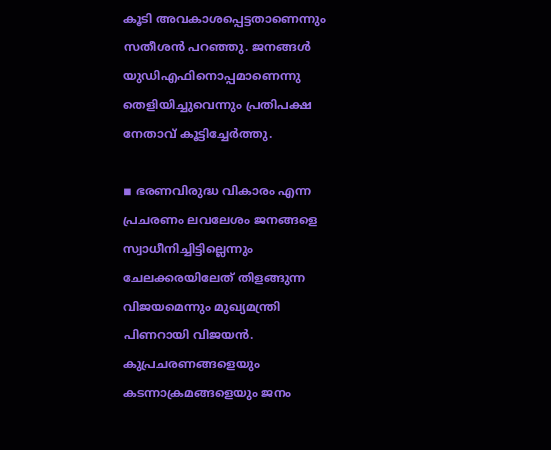കൂടി അവകാശപ്പെട്ടതാണെന്നും സതീശന്‍ പറഞ്ഞു. ജനങ്ങള്‍ യുഡിഎഫിനൊപ്പമാണെന്നു തെളിയിച്ചുവെന്നും പ്രതിപക്ഷ നേതാവ് കൂട്ടിച്ചേര്‍ത്തു.

◾ ഭരണവിരുദ്ധ വികാരം എന്ന പ്രചരണം ലവലേശം ജനങ്ങളെ സ്വാധീനിച്ചിട്ടില്ലെന്നും ചേലക്കരയിലേത് തിളങ്ങുന്ന വിജയമെന്നും മുഖ്യമന്ത്രി പിണറായി വിജയന്‍. കുപ്രചരണങ്ങളെയും കടന്നാക്രമങ്ങളെയും ജനം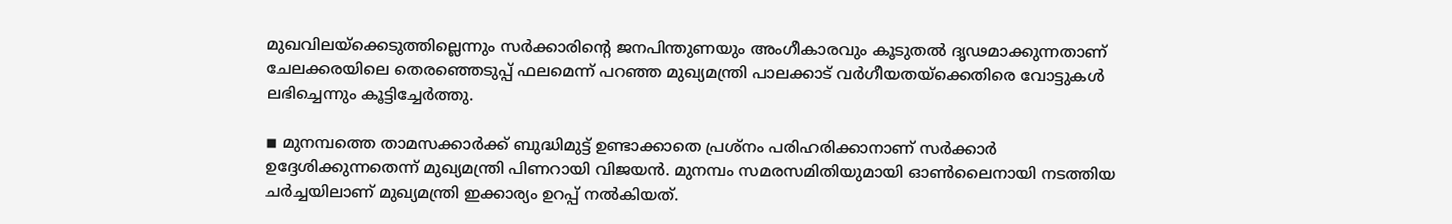മുഖവിലയ്ക്കെടുത്തില്ലെന്നും സര്‍ക്കാരിന്റെ ജനപിന്തുണയും അംഗീകാരവും കൂടുതല്‍ ദൃഢമാക്കുന്നതാണ് ചേലക്കരയിലെ തെരഞ്ഞെടുപ്പ് ഫലമെന്ന് പറഞ്ഞ മുഖ്യമന്ത്രി പാലക്കാട് വര്‍ഗീയതയ്ക്കെതിരെ വോട്ടുകള്‍ ലഭിച്ചെന്നും കൂട്ടിച്ചേര്‍ത്തു.

◾ മുനമ്പത്തെ താമസക്കാര്‍ക്ക് ബുദ്ധിമുട്ട് ഉണ്ടാക്കാതെ പ്രശ്നം പരിഹരിക്കാനാണ് സര്‍ക്കാര്‍ ഉദ്ദേശിക്കുന്നതെന്ന് മുഖ്യമന്ത്രി പിണറായി വിജയന്‍. മുനമ്പം സമരസമിതിയുമായി ഓണ്‍ലൈനായി നടത്തിയ ചര്‍ച്ചയിലാണ് മുഖ്യമന്ത്രി ഇക്കാര്യം ഉറപ്പ് നല്‍കിയത്.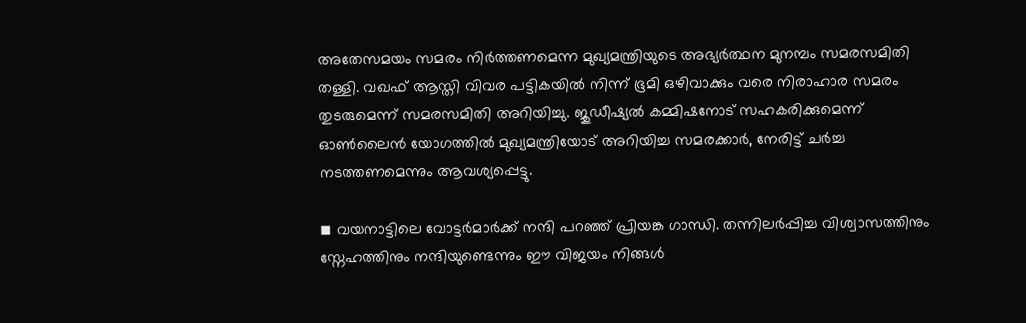അതേസമയം സമരം നിര്‍ത്തണമെന്ന മുഖ്യമന്ത്രിയുടെ അഭ്യര്‍ത്ഥന മുനമ്പം സമരസമിതി തള്ളി. വഖഫ് ആസ്തി വിവര പട്ടികയില്‍ നിന്ന് ഭൂമി ഒഴിവാക്കും വരെ നിരാഹാര സമരം തുടരുമെന്ന് സമരസമിതി അറിയിച്ചു. ജുഡീഷ്യല്‍ കമ്മിഷനോട് സഹകരിക്കുമെന്ന് ഓണ്‍ലൈന്‍ യോഗത്തില്‍ മുഖ്യമന്ത്രിയോട് അറിയിച്ച സമരക്കാര്‍, നേരിട്ട് ചര്‍ച്ച നടത്തണമെന്നും ആവശ്യപ്പെട്ടു.

◾ വയനാട്ടിലെ വോട്ടര്‍മാര്‍ക്ക് നന്ദി പറഞ്ഞ് പ്രിയങ്ക ഗാന്ധി. തന്നിലര്‍പ്പിച്ച വിശ്വാസത്തിനും സ്നേഹത്തിനും നന്ദിയുണ്ടെന്നും ഈ വിജയം നിങ്ങള്‍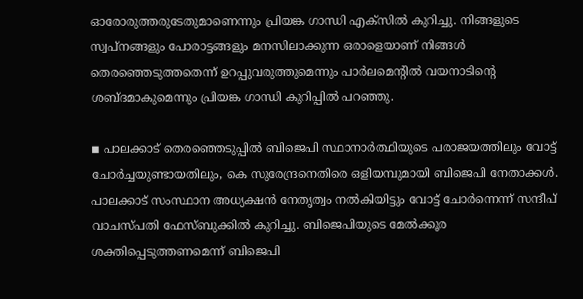ഓരോരുത്തരുടേതുമാണെന്നും പ്രിയങ്ക ഗാന്ധി എക്സില്‍ കുറിച്ചു. നിങ്ങളുടെ സ്വപ്നങ്ങളും പോരാട്ടങ്ങളും മനസിലാക്കുന്ന ഒരാളെയാണ് നിങ്ങള്‍ തെരഞ്ഞെടുത്തതെന്ന് ഉറപ്പുവരുത്തുമെന്നും പാര്‍ലമെന്റില്‍ വയനാടിന്റെ ശബ്ദമാകുമെന്നും പ്രിയങ്ക ഗാന്ധി കുറിപ്പില്‍ പറഞ്ഞു.

◾ പാലക്കാട് തെരഞ്ഞെടുപ്പില്‍ ബിജെപി സ്ഥാനാര്‍ത്ഥിയുടെ പരാജയത്തിലും വോട്ട് ചോര്‍ച്ചയുണ്ടായതിലും, കെ സുരേന്ദ്രനെതിരെ ഒളിയമ്പുമായി ബിജെപി നേതാക്കള്‍. പാലക്കാട് സംസ്ഥാന അധ്യക്ഷന്‍ നേതൃത്വം നല്‍കിയിട്ടും വോട്ട് ചോര്‍ന്നെന്ന് സന്ദീപ് വാചസ്പതി ഫേസ്ബുക്കില്‍ കുറിച്ചു. ബിജെപിയുടെ മേല്‍ക്കൂര ശക്തിപ്പെടുത്തണമെന്ന് ബിജെപി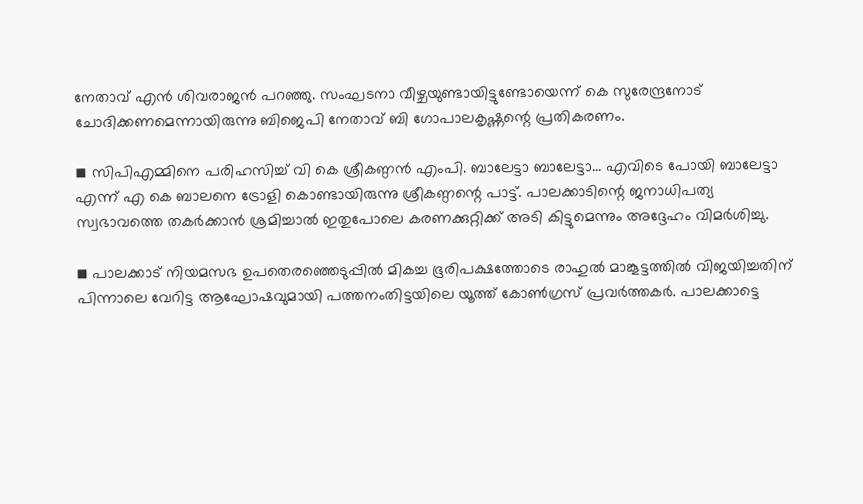നേതാവ് എന്‍ ശിവരാജന്‍ പറഞ്ഞു. സംഘടനാ വീഴ്ചയുണ്ടായിട്ടുണ്ടോയെന്ന് കെ സുരേന്ദ്രനോട് ചോദിക്കണമെന്നായിരുന്നു ബിജെപി നേതാവ് ബി ഗോപാലകൃഷ്ണന്റെ പ്രതികരണം.

◾ സിപിഎമ്മിനെ പരിഹസിച്ച് വി കെ ശ്രീകണ്ഠന്‍ എംപി. ബാലേട്ടാ ബാലേട്ടാ… എവിടെ പോയി ബാലേട്ടാ എന്ന് എ കെ ബാലനെ ട്രോളി കൊണ്ടായിരുന്നു ശ്രീകണ്ഠന്റെ പാട്ട്. പാലക്കാടിന്റെ ജനാധിപത്യ സ്വഭാവത്തെ തകര്‍ക്കാന്‍ ശ്രമിച്ചാല്‍ ഇതുപോലെ കരണക്കുറ്റിക്ക് അടി കിട്ടുമെന്നും അദ്ദേഹം വിമര്‍ശിച്ചു.

◾ പാലക്കാട് നിയമസഭ ഉപതെരഞ്ഞെടുപ്പില്‍ മികച്ച ഭൂരിപക്ഷത്തോടെ രാഹുല്‍ മാങ്കൂട്ടത്തില്‍ വിജയിച്ചതിന് പിന്നാലെ വേറിട്ട ആഘോഷവുമായി പത്തനംതിട്ടയിലെ യൂത്ത് കോണ്‍ഗ്രസ് പ്രവര്‍ത്തകര്‍. പാലക്കാട്ടെ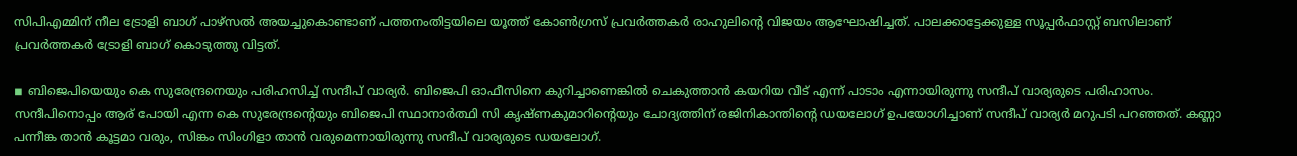സിപിഎമ്മിന് നീല ട്രോളി ബാഗ് പാഴ്സല്‍ അയച്ചുകൊണ്ടാണ് പത്തനംതിട്ടയിലെ യൂത്ത് കോണ്‍ഗ്രസ് പ്രവര്‍ത്തകര്‍ രാഹുലിന്റെ വിജയം ആഘോഷിച്ചത്. പാലക്കാട്ടേക്കുള്ള സൂപ്പര്‍ഫാസ്റ്റ് ബസിലാണ് പ്രവര്‍ത്തകര്‍ ട്രോളി ബാഗ് കൊടുത്തു വിട്ടത്.

◾ ബിജെപിയെയും കെ സുരേന്ദ്രനെയും പരിഹസിച്ച് സന്ദീപ് വാര്യര്‍. ബിജെപി ഓഫീസിനെ കുറിച്ചാണെങ്കില്‍ ചെകുത്താന്‍ കയറിയ വീട് എന്ന് പാടാം എന്നായിരുന്നു സന്ദീപ് വാര്യരുടെ പരിഹാസം. സന്ദീപിനൊപ്പം ആര് പോയി എന്ന കെ സുരേന്ദ്രന്റെയും ബിജെപി സ്ഥാനാര്‍ത്ഥി സി കൃഷ്ണകുമാറിന്റെയും ചോദ്യത്തിന് രജിനികാന്തിന്റെ ഡയലോഗ് ഉപയോഗിച്ചാണ് സന്ദീപ് വാര്യര്‍ മറുപടി പറഞ്ഞത്. കണ്ണാ പന്നീങ്ക താന്‍ കൂട്ടമാ വരും, സിങ്കം സിംഗിളാ താന്‍ വരുമെന്നായിരുന്നു സന്ദീപ് വാര്യരുടെ ഡയലോഗ്.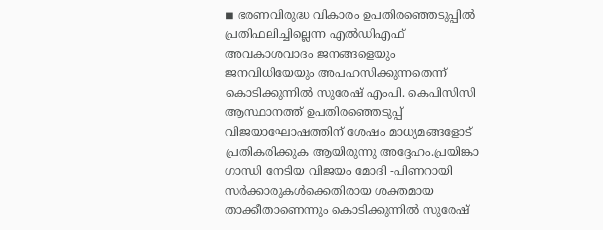◾ ഭരണവിരുദ്ധ വികാരം ഉപതിരഞ്ഞെടുപ്പില്‍ പ്രതിഫലിച്ചില്ലെന്ന എല്‍ഡിഎഫ് അവകാശവാദം ജനങ്ങളെയും ജനവിധിയേയും അപഹസിക്കുന്നതെന്ന് കൊടിക്കുന്നില്‍ സുരേഷ് എംപി. കെപിസിസി ആസ്ഥാനത്ത് ഉപതിരഞ്ഞെടുപ്പ് വിജയാഘോഷത്തിന് ശേഷം മാധ്യമങ്ങളോട് പ്രതികരിക്കുക ആയിരുന്നു അദ്ദേഹം.പ്രയിങ്കാ ഗാന്ധി നേടിയ വിജയം മോദി -പിണറായി സര്‍ക്കാരുകള്‍ക്കെതിരായ ശക്തമായ താക്കീതാണെന്നും കൊടിക്കുന്നില്‍ സുരേഷ്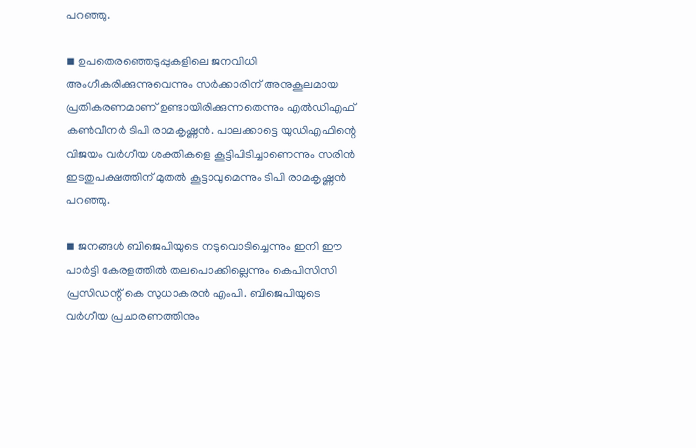പറഞ്ഞു.

◾ ഉപതെരഞ്ഞെടുപ്പുകളിലെ ജനവിധി അംഗീകരിക്കുന്നുവെന്നും സര്‍ക്കാരിന് അനുകൂലമായ പ്രതികരണമാണ് ഉണ്ടായിരിക്കുന്നതെന്നും എല്‍ഡിഎഫ് കണ്‍വീനര്‍ ടിപി രാമകൃഷ്ണന്‍. പാലക്കാട്ടെ യുഡിഎഫിന്റെ വിജയം വര്‍ഗീയ ശക്തികളെ കൂട്ടിപിടിച്ചാണെന്നും സരിന്‍ ഇടതുപക്ഷത്തിന് മുതല്‍ കൂട്ടാവുമെന്നും ടിപി രാമകൃഷ്ണന്‍ പറഞ്ഞു.

◾ ജനങ്ങള്‍ ബിജെപിയുടെ നടുവൊടിച്ചെന്നും ഇനി ഈ പാര്‍ട്ടി കേരളത്തില്‍ തലപൊക്കില്ലെന്നും കെപിസിസി പ്രസിഡന്റ് കെ സുധാകരന്‍ എംപി. ബിജെപിയുടെ വര്‍ഗീയ പ്രചാരണത്തിനും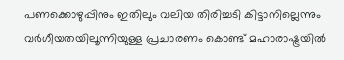പണക്കൊഴുപ്പിനും ഇതിലും വലിയ തിരിച്ചടി കിട്ടാനില്ലെന്നും വര്‍ഗീയതയിലൂന്നിയുള്ള പ്രചാരണം കൊണ്ട് മഹാരാഷ്ട്രയില്‍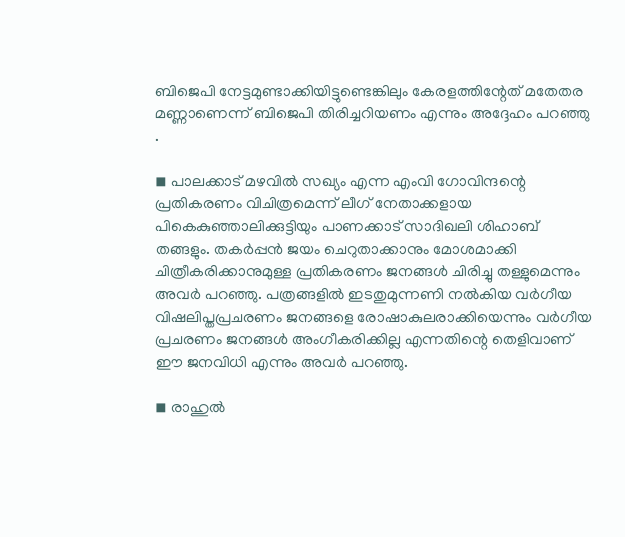ബിജെപി നേട്ടമുണ്ടാക്കിയിട്ടുണ്ടെങ്കിലും കേരളത്തിന്റേത് മതേതര മണ്ണാണെന്ന് ബിജെപി തിരിച്ചറിയണം എന്നും അദ്ദേഹം പറഞ്ഞു .

◾ പാലക്കാട് മഴവില്‍ സഖ്യം എന്ന എംവി ഗോവിന്ദന്റെ പ്രതികരണം വിചിത്രമെന്ന് ലീഗ് നേതാക്കളായ പികെകുഞ്ഞാലിക്കുട്ടിയും പാണക്കാട് സാദിഖലി ശിഹാബ് തങ്ങളും. തകര്‍പ്പന്‍ ജയം ചെറുതാക്കാനും മോശമാക്കി ചിത്രീകരിക്കാനുമുള്ള പ്രതികരണം ജനങ്ങള്‍ ചിരിച്ചു തള്ളുമെന്നും അവര്‍ പറഞ്ഞു. പത്രങ്ങളില്‍ ഇടതുമുന്നണി നല്‍കിയ വര്‍ഗീയ വിഷലിപ്തപ്രചരണം ജനങ്ങളെ രോഷാകുലരാക്കിയെന്നും വര്‍ഗീയ പ്രചരണം ജനങ്ങള്‍ അംഗീകരിക്കില്ല എന്നതിന്റെ തെളിവാണ് ഈ ജനവിധി എന്നും അവര്‍ പറഞ്ഞു.

◾ രാഹുല്‍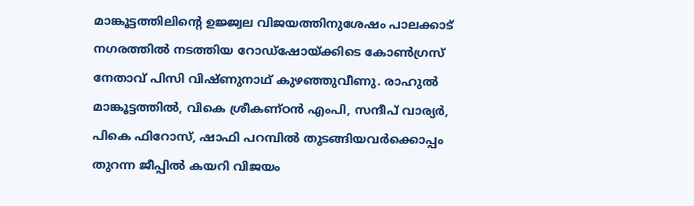മാങ്കൂട്ടത്തിലിന്റെ ഉജ്ജ്വല വിജയത്തിനുശേഷം പാലക്കാട് നഗരത്തില്‍ നടത്തിയ റോഡ്ഷോയ്ക്കിടെ കോണ്‍ഗ്രസ് നേതാവ് പിസി വിഷ്ണുനാഥ് കുഴഞ്ഞുവീണു. രാഹുല്‍ മാങ്കൂട്ടത്തില്‍, വികെ ശ്രീകണ്ഠന്‍ എംപി, സന്ദീപ് വാര്യര്‍, പികെ ഫിറോസ്, ഷാഫി പറമ്പില്‍ തുടങ്ങിയവര്‍ക്കൊപ്പം തുറന്ന ജീപ്പില്‍ കയറി വിജയം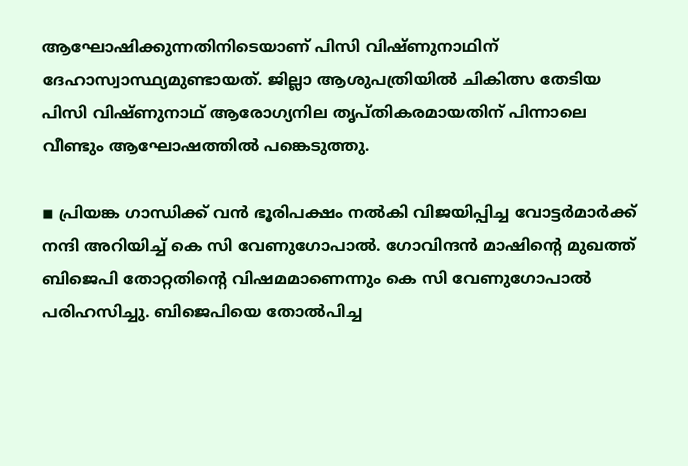ആഘോഷിക്കുന്നതിനിടെയാണ് പിസി വിഷ്ണുനാഥിന് ദേഹാസ്വാസ്ഥ്യമുണ്ടായത്. ജില്ലാ ആശുപത്രിയില്‍ ചികിത്സ തേടിയ പിസി വിഷ്ണുനാഥ് ആരോഗ്യനില തൃപ്തികരമായതിന് പിന്നാലെ വീണ്ടും ആഘോഷത്തില്‍ പങ്കെടുത്തു.

◾ പ്രിയങ്ക ഗാന്ധിക്ക് വന്‍ ഭൂരിപക്ഷം നല്‍കി വിജയിപ്പിച്ച വോട്ടര്‍മാര്‍ക്ക് നന്ദി അറിയിച്ച് കെ സി വേണുഗോപാല്‍. ഗോവിന്ദന്‍ മാഷിന്റെ മുഖത്ത് ബിജെപി തോറ്റതിന്റെ വിഷമമാണെന്നും കെ സി വേണുഗോപാല്‍ പരിഹസിച്ചു. ബിജെപിയെ തോല്‍പിച്ച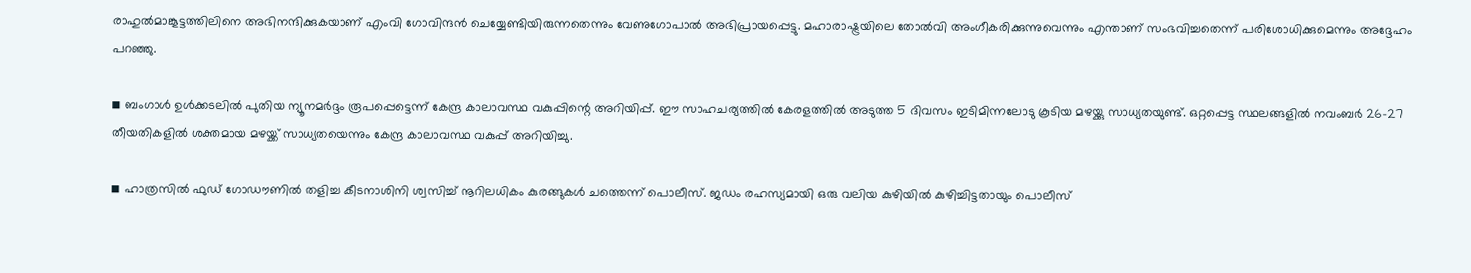രാഹുല്‍മാങ്കൂട്ടത്തിലിനെ അഭിനന്ദിക്കുകയാണ് എംവി ഗോവിന്ദന്‍ ചെയ്യേണ്ടിയിരുന്നതെന്നും വേണുഗോപാല്‍ അഭിപ്രായപ്പെട്ടു. മഹാരാഷ്ട്രയിലെ തോല്‍വി അംഗീകരിക്കുന്നുവെന്നും എന്താണ് സംഭവിച്ചതെന്ന് പരിശോധിക്കുമെന്നും അദ്ദേഹം പറഞ്ഞു.

◾ ബംഗാള്‍ ഉള്‍ക്കടലില്‍ പുതിയ ന്യൂനമര്‍ദ്ദം രൂപപ്പെട്ടെന്ന് കേന്ദ്ര കാലാവസ്ഥ വകുപ്പിന്റെ അറിയിപ്പ്. ഈ സാഹചര്യത്തില്‍ കേരളത്തില്‍ അടുത്ത 5 ദിവസം ഇടിമിന്നലോടു കൂടിയ മഴയ്ക്കു സാധ്യതയുണ്ട്. ഒറ്റപ്പെട്ട സ്ഥലങ്ങളില്‍ നവംബര്‍ 26-27 തീയതികളില്‍ ശക്തമായ മഴയ്ക്ക് സാധ്യതയെന്നും കേന്ദ്ര കാലാവസ്ഥ വകുപ്പ് അറിയിച്ചു.

◾ ഹാത്രസില്‍ ഫുഡ് ഗോഡൗണില്‍ തളിച്ച കീടനാശിനി ശ്വസിച്ച് നൂറിലധികം കുരങ്ങുകള്‍ ചത്തെന്ന് പൊലീസ്. ജഡം രഹസ്യമായി ഒരു വലിയ കുഴിയില്‍ കുഴിച്ചിട്ടതായും പൊലീസ്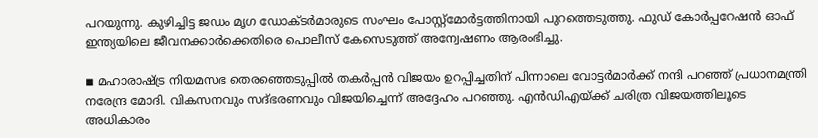പറയുന്നു. കുഴിച്ചിട്ട ജഡം മൃഗ ഡോക്ടര്‍മാരുടെ സംഘം പോസ്റ്റ്‌മോര്‍ട്ടത്തിനായി പുറത്തെടുത്തു. ഫുഡ് കോര്‍പ്പറേഷന്‍ ഓഫ് ഇന്ത്യയിലെ ജീവനക്കാര്‍ക്കെതിരെ പൊലീസ് കേസെടുത്ത് അന്വേഷണം ആരംഭിച്ചു.

◾ മഹാരാഷ്ട്ര നിയമസഭ തെരഞ്ഞെടുപ്പില്‍ തകര്‍പ്പന്‍ വിജയം ഉറപ്പിച്ചതിന് പിന്നാലെ വോട്ടര്‍മാര്‍ക്ക് നന്ദി പറഞ്ഞ് പ്രധാനമന്ത്രി നരേന്ദ്ര മോദി. വികസനവും സദ്ഭരണവും വിജയിച്ചെന്ന് അദ്ദേഹം പറഞ്ഞു. എന്‍ഡിഎയ്ക്ക് ചരിത്ര വിജയത്തിലൂടെ അധികാരം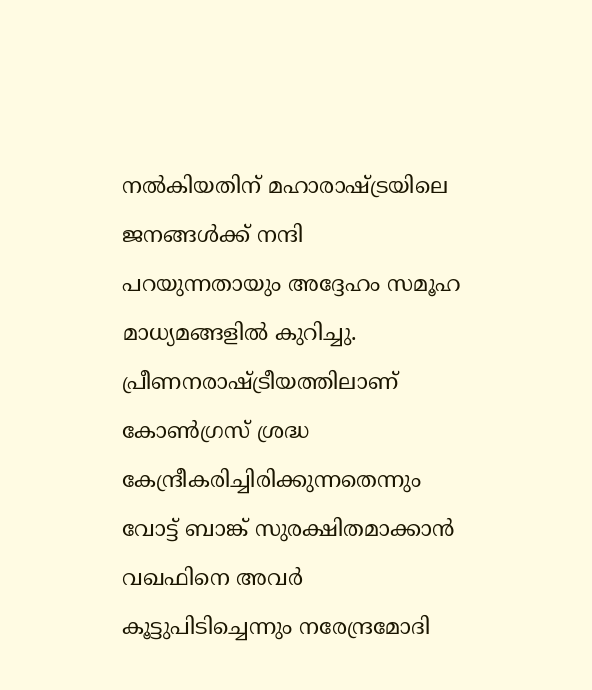നല്‍കിയതിന് മഹാരാഷ്ട്രയിലെ ജനങ്ങള്‍ക്ക് നന്ദി പറയുന്നതായും അദ്ദേഹം സമൂഹ മാധ്യമങ്ങളില്‍ കുറിച്ചു. പ്രീണനരാഷ്ട്രീയത്തിലാണ് കോണ്‍ഗ്രസ് ശ്രദ്ധ കേന്ദ്രീകരിച്ചിരിക്കുന്നതെന്നും വോട്ട് ബാങ്ക് സുരക്ഷിതമാക്കാന്‍ വഖഫിനെ അവര്‍ കൂട്ടുപിടിച്ചെന്നും നരേന്ദ്രമോദി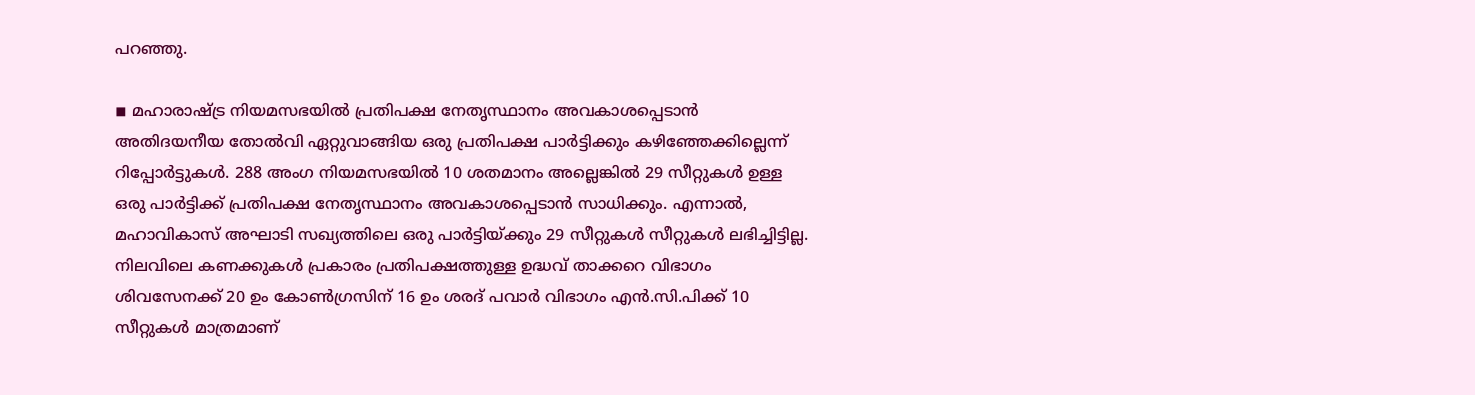പറഞ്ഞു.

◾ മഹാരാഷ്ട്ര നിയമസഭയില്‍ പ്രതിപക്ഷ നേതൃസ്ഥാനം അവകാശപ്പെടാന്‍ അതിദയനീയ തോല്‍വി ഏറ്റുവാങ്ങിയ ഒരു പ്രതിപക്ഷ പാര്‍ട്ടിക്കും കഴിഞ്ഞേക്കില്ലെന്ന് റിപ്പോര്‍ട്ടുകള്‍. 288 അംഗ നിയമസഭയില്‍ 10 ശതമാനം അല്ലെങ്കില്‍ 29 സീറ്റുകള്‍ ഉള്ള ഒരു പാര്‍ട്ടിക്ക് പ്രതിപക്ഷ നേതൃസ്ഥാനം അവകാശപ്പെടാന്‍ സാധിക്കും. എന്നാല്‍, മഹാവികാസ് അഘാടി സഖ്യത്തിലെ ഒരു പാര്‍ട്ടിയ്ക്കും 29 സീറ്റുകള്‍ സീറ്റുകള്‍ ലഭിച്ചിട്ടില്ല. നിലവിലെ കണക്കുകള്‍ പ്രകാരം പ്രതിപക്ഷത്തുള്ള ഉദ്ധവ് താക്കറെ വിഭാഗം ശിവസേനക്ക് 20 ഉം കോണ്‍ഗ്രസിന് 16 ഉം ശരദ് പവാര്‍ വിഭാഗം എന്‍.സി.പിക്ക് 10 സീറ്റുകള്‍ മാത്രമാണ്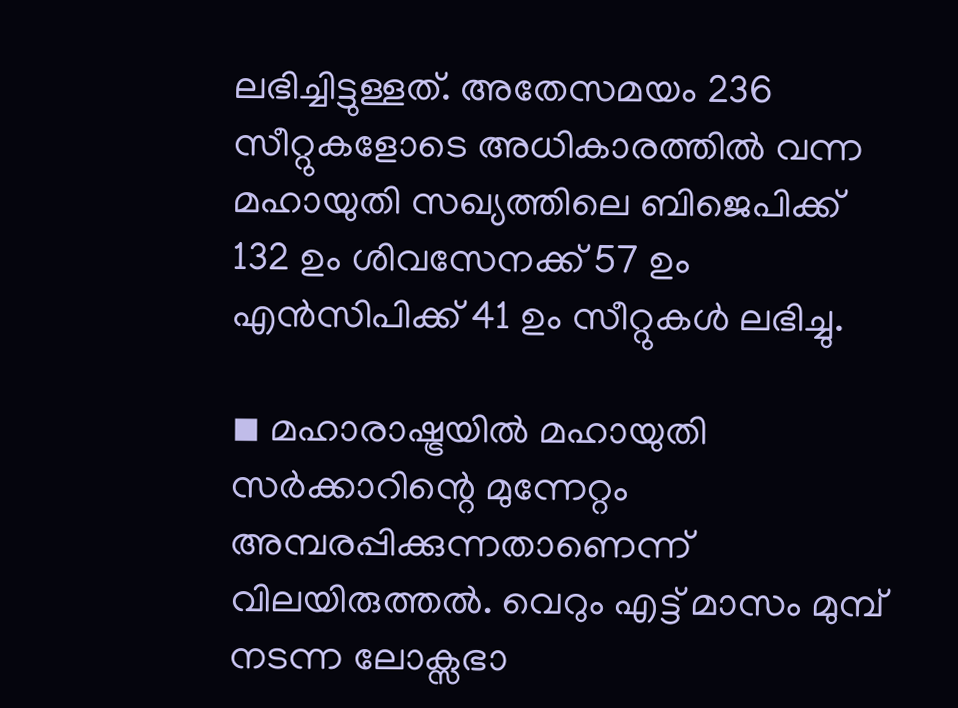ലഭിച്ചിട്ടുള്ളത്. അതേസമയം 236 സീറ്റുകളോടെ അധികാരത്തില്‍ വന്ന മഹായുതി സഖ്യത്തിലെ ബിജെപിക്ക് 132 ഉം ശിവസേനക്ക് 57 ഉം എന്‍സിപിക്ക് 41 ഉം സീറ്റുകള്‍ ലഭിച്ചു.

◾ മഹാരാഷ്ട്രയില്‍ മഹായുതി സര്‍ക്കാറിന്റെ മുന്നേറ്റം അമ്പരപ്പിക്കുന്നതാണെന്ന് വിലയിരുത്തല്‍. വെറും എട്ട് മാസം മുമ്പ് നടന്ന ലോക്സഭാ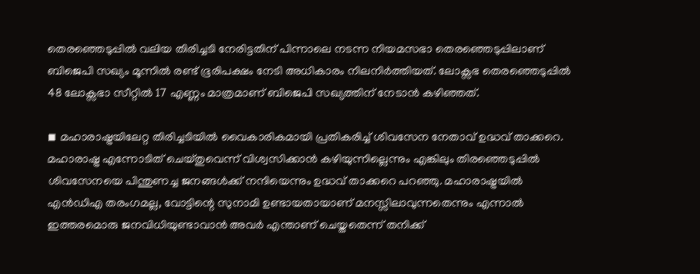തെരഞ്ഞെടുപ്പില്‍ വലിയ തിരിച്ചടി നേരിട്ടതിന് പിന്നാലെ നടന്ന നിയമസഭാ തെരഞ്ഞെടുപ്പിലാണ് ബിജെപി സഖ്യം മൂന്നില്‍ രണ്ട് ഭൂരിപക്ഷം നേടി അധികാരം നിലനിര്‍ത്തിയത്. ലോക്സഭ തെരഞ്ഞെടുപ്പില്‍ 48 ലോക്സഭാ സീറ്റില്‍ 17 എണ്ണം മാത്രമാണ് ബിജെപി സഖ്യത്തിന് നേടാന്‍ കഴിഞ്ഞത്.

◾ മഹാരാഷ്ട്രയിലേറ്റ തിരിച്ചടിയില്‍ വൈകാരികമായി പ്രതികരിച്ച് ശിവസേന നേതാവ് ഉദ്ധവ് താക്കറെ. മഹാരാഷ്ട്ര എന്നോടിത് ചെയ്തുവെന്ന് വിശ്വസിക്കാന്‍ കഴിയുന്നില്ലെന്നും എങ്കിലും തിരഞ്ഞെടുപ്പില്‍ ശിവസേനയെ പിന്തുണച്ച ജനങ്ങള്‍ക്ക് നന്ദിയെന്നും ഉദ്ധവ് താക്കറെ പറഞ്ഞു. മഹാരാഷ്ട്രയില്‍ എന്‍ഡിഎ തരംഗമല്ല, വോട്ടിന്റെ സുനാമി ഉണ്ടായതായാണ് മനസ്സിലാവുന്നതെന്നും എന്നാല്‍ ഇത്തരമൊരു ജനവിധിയുണ്ടാവാന്‍ അവര്‍ എന്താണ് ചെയ്തതെന്ന് തനിക്ക്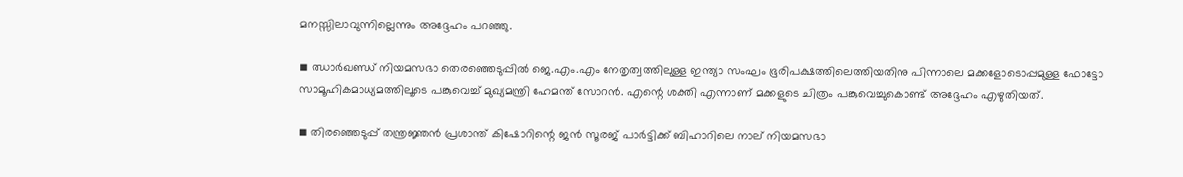മനസ്സിലാവുന്നില്ലെന്നും അദ്ദേഹം പറഞ്ഞു.

◾ ഝാര്‍ഖണ്ഡ് നിയമസഭാ തെരഞ്ഞെടുപ്പില്‍ ജെ.എം.എം നേതൃത്വത്തിലുള്ള ഇന്ത്യാ സംഘം ഭൂരിപക്ഷത്തിലെത്തിയതിനു പിന്നാലെ മക്കളോടൊപ്പമുള്ള ഫോട്ടോ സാമൂഹികമാധ്യമത്തിലൂടെ പങ്കുവെച്ച് മുഖ്യമന്ത്രി ഹേമന്ത് സോറന്‍. എന്റെ ശക്തി എന്നാണ് മക്കളുടെ ചിത്രം പങ്കുവെച്ചുകൊണ്ട് അദ്ദേഹം എഴുതിയത്.

◾ തിരഞ്ഞെടുപ്പ് തന്ത്രജ്ഞന്‍ പ്രശാന്ത് കിഷോറിന്റെ ജന്‍ സൂരജ് പാര്‍ട്ടിക്ക് ബിഹാറിലെ നാല് നിയമസഭാ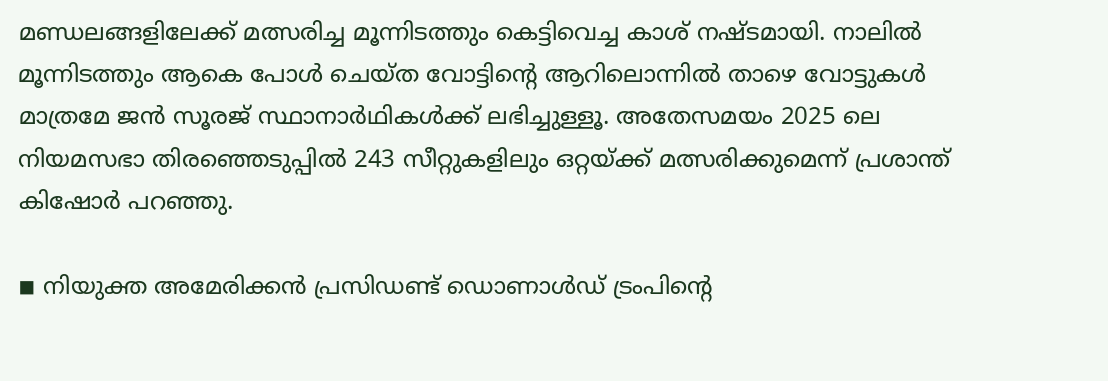മണ്ഡലങ്ങളിലേക്ക് മത്സരിച്ച മൂന്നിടത്തും കെട്ടിവെച്ച കാശ് നഷ്ടമായി. നാലില്‍ മൂന്നിടത്തും ആകെ പോള്‍ ചെയ്ത വോട്ടിന്റെ ആറിലൊന്നില്‍ താഴെ വോട്ടുകള്‍ മാത്രമേ ജന്‍ സൂരജ് സ്ഥാനാര്‍ഥികള്‍ക്ക് ലഭിച്ചുള്ളൂ. അതേസമയം 2025 ലെ നിയമസഭാ തിരഞ്ഞെടുപ്പില്‍ 243 സീറ്റുകളിലും ഒറ്റയ്ക്ക് മത്സരിക്കുമെന്ന് പ്രശാന്ത് കിഷോര്‍ പറഞ്ഞു.

◾ നിയുക്ത അമേരിക്കന്‍ പ്രസിഡണ്ട് ഡൊണാള്‍ഡ് ട്രംപിന്റെ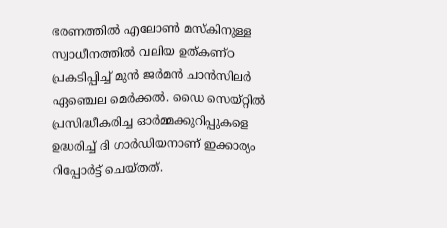ഭരണത്തില്‍ എലോണ്‍ മസ്‌കിനുള്ള സ്വാധീനത്തില്‍ വലിയ ഉത്കണ്ഠ പ്രകടിപ്പിച്ച് മുന്‍ ജര്‍മന്‍ ചാന്‍സിലര്‍ ഏഞ്ചെല മെര്‍ക്കല്‍. ഡൈ സെയ്റ്റില്‍ പ്രസിദ്ധീകരിച്ച ഓര്‍മ്മക്കുറിപ്പുകളെ ഉദ്ധരിച്ച് ദി ഗാര്‍ഡിയനാണ് ഇക്കാര്യം റിപ്പോര്‍ട്ട് ചെയ്തത്.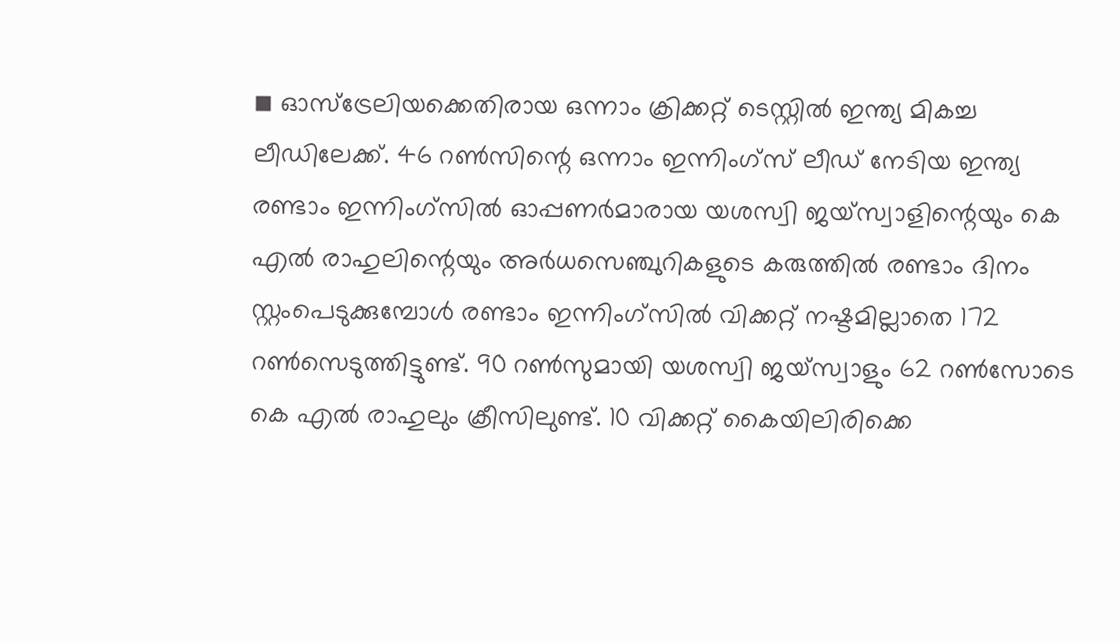◾ ഓസ്ട്രേലിയക്കെതിരായ ഒന്നാം ക്രിക്കറ്റ് ടെസ്റ്റില്‍ ഇന്ത്യ മികച്ച ലീഡിലേക്ക്. 46 റണ്‍സിന്റെ ഒന്നാം ഇന്നിംഗ്സ് ലീഡ് നേടിയ ഇന്ത്യ രണ്ടാം ഇന്നിംഗ്സില്‍ ഓപ്പണര്‍മാരായ യശസ്വി ജയ്സ്വാളിന്റെയും കെ എല്‍ രാഹുലിന്റെയും അര്‍ധസെഞ്ചുറികളുടെ കരുത്തില്‍ രണ്ടാം ദിനം സ്റ്റംപെടുക്കുമ്പോള്‍ രണ്ടാം ഇന്നിംഗ്സില്‍ വിക്കറ്റ് നഷ്ടമില്ലാതെ 172 റണ്‍സെടുത്തിട്ടുണ്ട്. 90 റണ്‍സുമായി യശസ്വി ജയ്സ്വാളും 62 റണ്‍സോടെ കെ എല്‍ രാഹുലും ക്രീസിലുണ്ട്. 10 വിക്കറ്റ് കൈയിലിരിക്കെ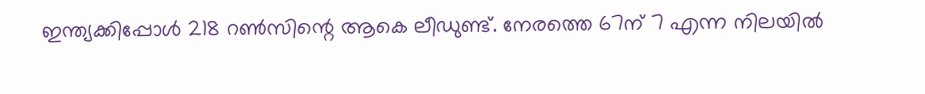ഇന്ത്യക്കിപ്പോള്‍ 218 റണ്‍സിന്റെ ആകെ ലീഡുണ്ട്. നേരത്തെ 67ന് 7 എന്ന നിലയില്‍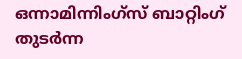ഒന്നാമിന്നിംഗ്സ് ബാറ്റിംഗ് തുടര്‍ന്ന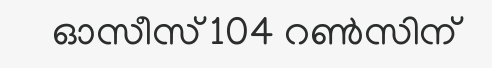ഓസീസ് 104 റണ്‍സിന്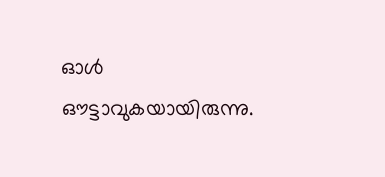ഓള്‍ ഔട്ടാവുകയായിരുന്നു.